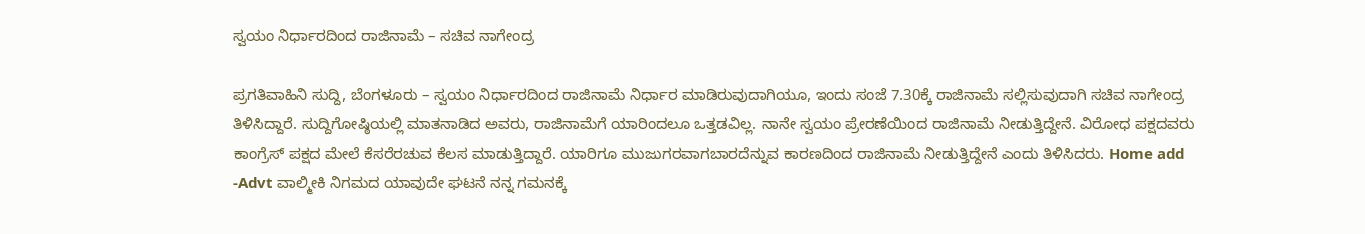ಸ್ವಯಂ ನಿರ್ಧಾರದಿಂದ ರಾಜಿನಾಮೆ – ಸಚಿವ ನಾಗೇಂದ್ರ

ಪ್ರಗತಿವಾಹಿನಿ ಸುದ್ದಿ, ಬೆಂಗಳೂರು – ಸ್ವಯಂ ನಿರ್ಧಾರದಿಂದ ರಾಜಿನಾಮೆ ನಿರ್ಧಾರ ಮಾಡಿರುವುದಾಗಿಯೂ, ಇಂದು ಸಂಜೆ 7.30ಕ್ಕೆ ರಾಜಿನಾಮೆ ಸಲ್ಲಿಸುವುದಾಗಿ ಸಚಿವ ನಾಗೇಂದ್ರ ತಿಳಿಸಿದ್ದಾರೆ. ಸುದ್ದಿಗೋಷ್ಠಿಯಲ್ಲಿ ಮಾತನಾಡಿದ ಅವರು, ರಾಜಿನಾಮೆಗೆ ಯಾರಿಂದಲೂ ಒತ್ತಡವಿಲ್ಲ. ನಾನೇ ಸ್ವಯಂ ಪ್ರೇರಣೆಯಿಂದ ರಾಜಿನಾಮೆ ನೀಡುತ್ತಿದ್ದೇನೆ. ವಿರೋಧ ಪಕ್ಷದವರು ಕಾಂಗ್ರೆಸ್ ಪಕ್ಷದ ಮೇಲೆ ಕೆಸರೆರಚುವ ಕೆಲಸ ಮಾಡುತ್ತಿದ್ದಾರೆ. ಯಾರಿಗೂ ಮುಜುಗರವಾಗಬಾರದೆನ್ನುವ ಕಾರಣದಿಂದ ರಾಜಿನಾಮೆ ನೀಡುತ್ತಿದ್ದೇನೆ ಎಂದು ತಿಳಿಸಿದರು. Home add -Advt ವಾಲ್ಮೀಕಿ ನಿಗಮದ ಯಾವುದೇ ಘಟನೆ ನನ್ನ ಗಮನಕ್ಕೆ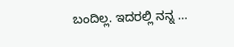ಬಂದಿಲ್ಲ. ಇದರಲ್ಲಿ ನನ್ನ …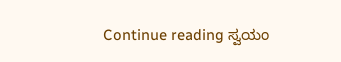Continue reading ಸ್ವಯಂ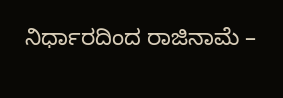ನಿರ್ಧಾರದಿಂದ ರಾಜಿನಾಮೆ –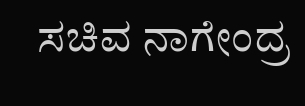ಸಚಿವ ನಾಗೇಂದ್ರ